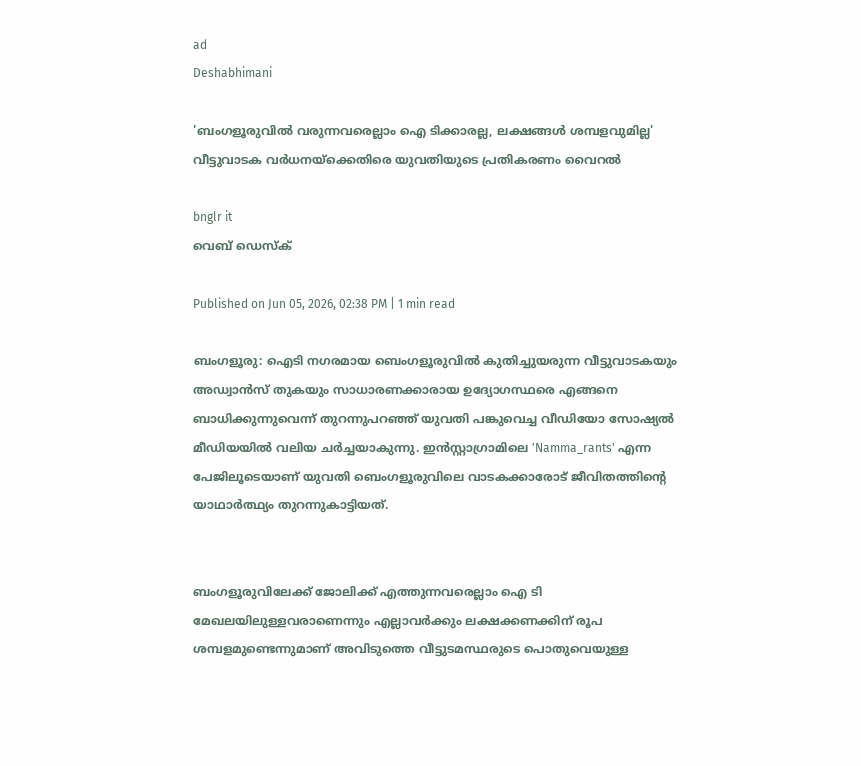ad
Deshabhimani

'ബംഗളൂരുവില്‍ വരുന്നവരെല്ലാം ഐ ടിക്കാരല്ല, ലക്ഷങ്ങൾ ശമ്പളവുമില്ല' വീട്ടുവാടക വര്‍ധനയ്ക്കെതിരെ യുവതിയുടെ പ്രതികരണം വൈറല്‍

bnglr it
വെബ് ഡെസ്ക്

Published on Jun 05, 2026, 02:38 PM | 1 min read

ബംഗളൂരു: ഐടി നഗരമായ ബെംഗളൂരുവിൽ കുതിച്ചുയരുന്ന വീട്ടുവാടകയും അഡ്വാൻസ് തുകയും സാധാരണക്കാരായ ഉദ്യോഗസ്ഥരെ എങ്ങനെ ബാധിക്കുന്നുവെന്ന് തുറന്നുപറഞ്ഞ് യുവതി പങ്കുവെച്ച വീഡിയോ സോഷ്യൽ മീഡിയയിൽ വലിയ ചർച്ചയാകുന്നു. ഇൻസ്റ്റാഗ്രാമിലെ 'Namma_rants' എന്ന പേജിലൂടെയാണ് യുവതി ബെംഗളൂരുവിലെ വാടകക്കാരോട് ജീവിതത്തിന്റെ യാഥാർത്ഥ്യം തുറന്നുകാട്ടിയത്.


ബംഗളൂരുവിലേക്ക് ജോലിക്ക് എത്തുന്നവരെല്ലാം ഐ ടി മേഖലയിലുള്ളവരാണെന്നും എല്ലാവർക്കും ലക്ഷക്കണക്കിന് രൂപ ശമ്പളമുണ്ടെന്നുമാണ് അവിടുത്തെ വീട്ടുടമസ്ഥരുടെ പൊതുവെയുള്ള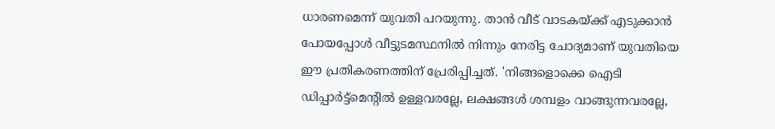ധാരണമെന്ന് യുവതി പറയുന്നു. താൻ വീട് വാടകയ്ക്ക് എടുക്കാൻ പോയപ്പോൾ വീട്ടുടമസ്ഥനിൽ നിന്നും നേരിട്ട ചോദ്യമാണ് യുവതിയെ ഈ പ്രതികരണത്തിന് പ്രേരിപ്പിച്ചത്. 'നിങ്ങളൊക്കെ ഐടി ഡിപ്പാർട്ട്മെന്റിൽ ഉള്ളവരല്ലേ, ലക്ഷങ്ങൾ ശമ്പളം വാങ്ങുന്നവരല്ലേ,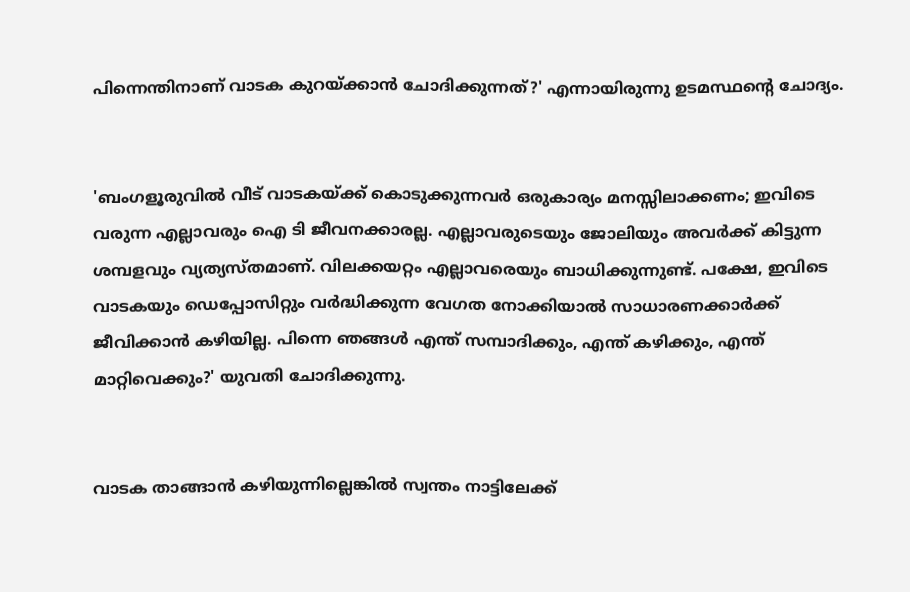പിന്നെന്തിനാണ് വാടക കുറയ്ക്കാൻ ചോദിക്കുന്നത്?' എന്നായിരുന്നു ഉടമസ്ഥന്റെ ചോദ്യം.


'ബംഗളൂരുവിൽ വീട് വാടകയ്ക്ക് കൊടുക്കുന്നവർ ഒരുകാര്യം മനസ്സിലാക്കണം; ഇവിടെ വരുന്ന എല്ലാവരും ഐ ടി ജീവനക്കാരല്ല. എല്ലാവരുടെയും ജോലിയും അവർക്ക് കിട്ടുന്ന ശമ്പളവും വ്യത്യസ്തമാണ്. വിലക്കയറ്റം എല്ലാവരെയും ബാധിക്കുന്നുണ്ട്. പക്ഷേ, ഇവിടെ വാടകയും ഡെപ്പോസിറ്റും വർദ്ധിക്കുന്ന വേഗത നോക്കിയാൽ സാധാരണക്കാർക്ക് ജീവിക്കാൻ കഴിയില്ല. പിന്നെ ഞങ്ങൾ എന്ത് സമ്പാദിക്കും, എന്ത് കഴിക്കും, എന്ത് മാറ്റിവെക്കും?' യുവതി ചോദിക്കുന്നു.


വാടക താങ്ങാൻ കഴിയുന്നില്ലെങ്കിൽ സ്വന്തം നാട്ടിലേക്ക്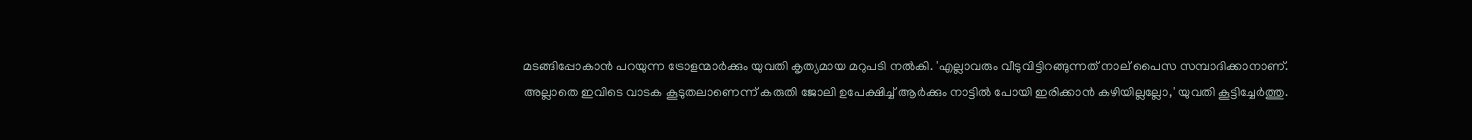മടങ്ങിപ്പോകാൻ പറയുന്ന ട്രോളന്മാർക്കും യുവതി കൃത്യമായ മറുപടി നൽകി. 'എല്ലാവരും വീടുവിട്ടിറങ്ങുന്നത് നാല് പൈസ സമ്പാദിക്കാനാണ്. അല്ലാതെ ഇവിടെ വാടക കൂടുതലാണെന്ന് കരുതി ജോലി ഉപേക്ഷിച്ച് ആർക്കും നാട്ടിൽ പോയി ഇരിക്കാൻ കഴിയില്ലല്ലോ,' യുവതി കൂട്ടിച്ചേർത്തു.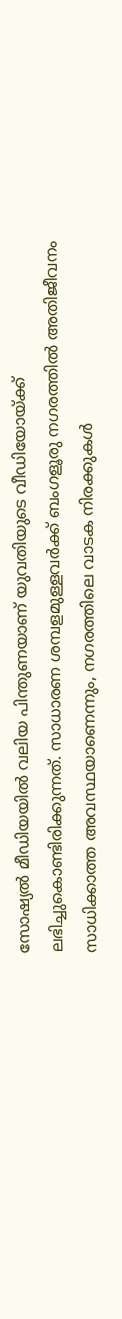സോഷ്യൽ മീഡിയയിൽ വലിയ പിന്തുണയാണ് യുവതിയുടെ വീഡിയോയ്ക്ക് ലഭിച്ചുകൊണ്ടിരിക്കുന്നത്. സാധാരണ ശമ്പളമുള്ളവർക്ക് ബംഗളൂരു നഗരത്തിൽ അതിജീവനം സാധിക്കാത്ത അവസ്ഥയാണെന്നും, നഗരത്തിലെ വാടക നിരക്കുകൾ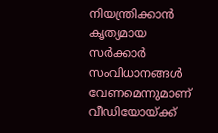നിയന്ത്രിക്കാൻ കൃത്യമായ സർക്കാർ സംവിധാനങ്ങൾ വേണമെന്നുമാണ് വീഡിയോയ്ക്ക്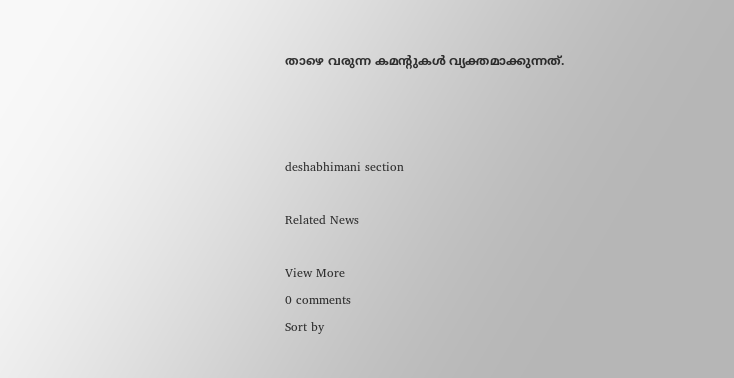താഴെ വരുന്ന കമന്റുകൾ വ്യക്തമാക്കുന്നത്.



deshabhimani section

Related News

View More
0 comments
Sort by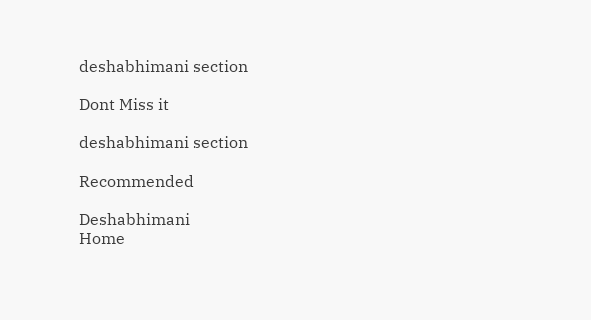deshabhimani section

Dont Miss it

deshabhimani section

Recommended

Deshabhimani
Home